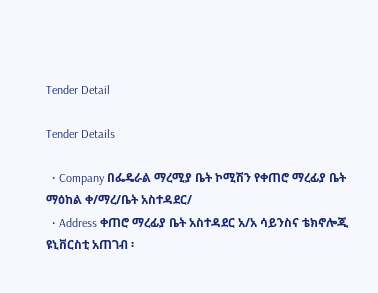Tender Detail

Tender Details

  • Company በፌዴራል ማረሚያ ቤት ኮሚሽን የቀጠሮ ማረፊያ ቤት ማዕከል ቀ/ማረ/ቤት አስተዳደር/
  • Address ቀጠሮ ማረፊያ ቤት አስተዳደር አ/አ ሳይንስና ቴክኖሎጂ ዩኒቨርስቲ አጠገብ ፡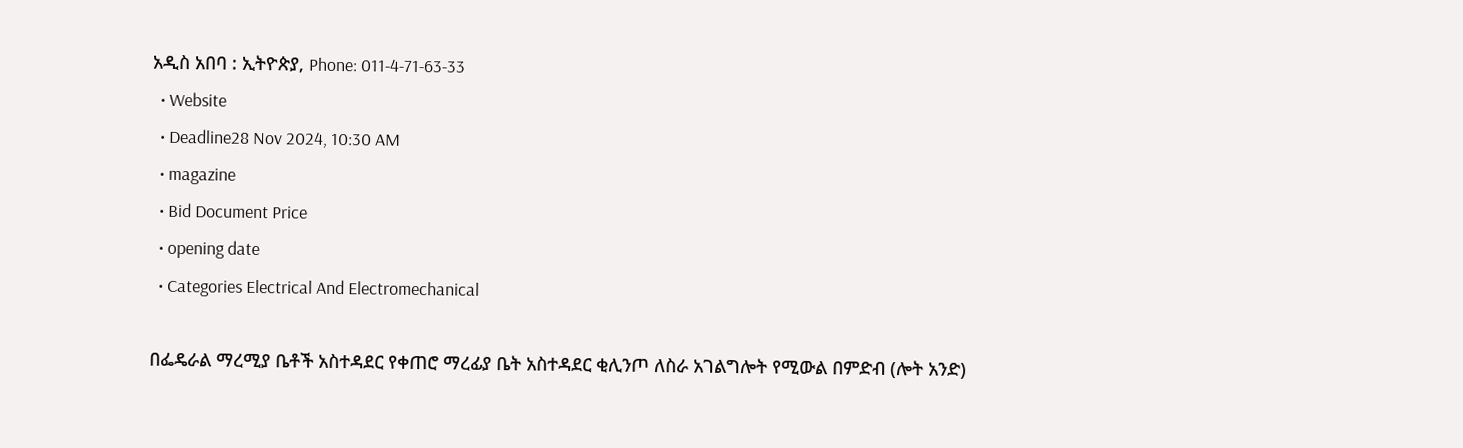አዲስ አበባ : ኢትዮጵያ, Phone: 011-4-71-63-33
  • Website
  • Deadline28 Nov 2024, 10:30 AM
  • magazine
  • Bid Document Price
  • opening date
  • Categories Electrical And Electromechanical

በፌዴራል ማረሚያ ቤቶች አስተዳደር የቀጠሮ ማረፊያ ቤት አስተዳደር ቂሊንጦ ለስራ አገልግሎት የሚውል በምድብ (ሎት አንድ)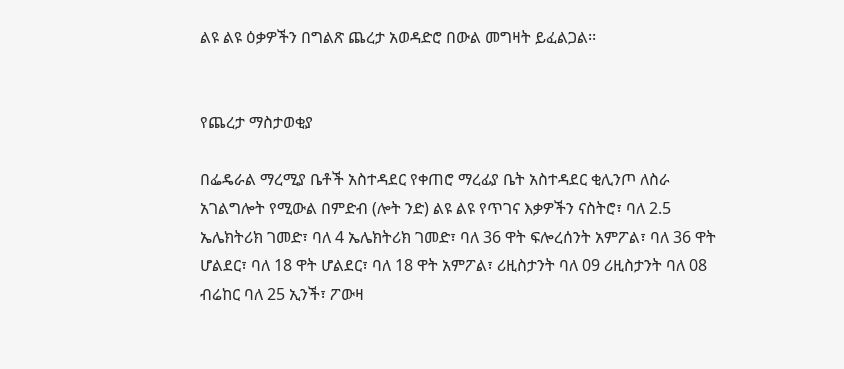ልዩ ልዩ ዕቃዎችን በግልጽ ጨረታ አወዳድሮ በውል መግዛት ይፈልጋል፡፡


የጨረታ ማስታወቂያ

በፌዴራል ማረሚያ ቤቶች አስተዳደር የቀጠሮ ማረፊያ ቤት አስተዳደር ቂሊንጦ ለስራ አገልግሎት የሚውል በምድብ (ሎት ንድ) ልዩ ልዩ የጥገና እቃዎችን ናስትሮ፣ ባለ 2.5 ኤሌክትሪክ ገመድ፣ ባለ 4 ኤሌክትሪክ ገመድ፣ ባለ 36 ዋት ፍሎረሰንት አምፖል፣ ባለ 36 ዋት ሆልደር፣ ባለ 18 ዋት ሆልደር፣ ባለ 18 ዋት አምፖል፣ ሪዚስታንት ባለ 09 ሪዚስታንት ባለ 08 ብሬከር ባለ 25 ኢንች፣ ፖውዛ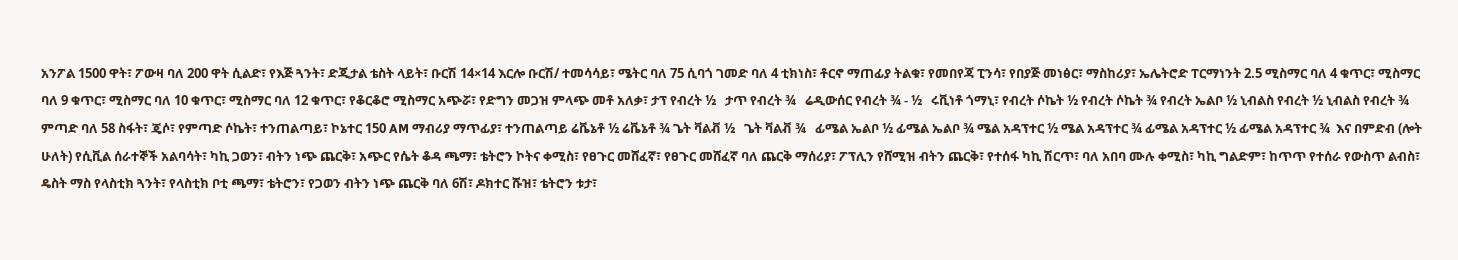አንፖል 1500 ዋት፣ ፖውዛ ባለ 200 ዋት ሲልድ፣ የእጅ ጓንት፣ ድጂታል ቴስት ላይት፣ ቡርሽ 14×14 እርሎ ቡርሽ/ ተመሳሳይ፣ ሜትር ባለ 75 ሲባጎ ገመድ ባለ 4 ቲክነስ፣ ቶርኖ ማጠፊያ ትልቁ፣ የመበየጃ ፒንሳ፣ የበያጅ መነፅር፣ ማስከሪያ፣ ኤሌትሮድ ፐርማነንት 2.5 ሚስማር ባለ 4 ቁጥር፣ ሚስማር ባለ 9 ቁጥር፣ ሚስማር ባለ 10 ቁጥር፣ ሚስማር ባለ 12 ቁጥር፣ የቆርቆሮ ሚስማር አጭሯ፣ የድግን መጋዝ ምላጭ መቶ አለቃ፣ ታፕ የብረት ½   ታጥ የብረት ¾   ሬዲውሰር የብረት ¾ - ½   ሩቪነቶ ጎማኒ፣ የብረት ሶኬት ½ የብረት ሶኬት ¾ የብረት ኤልቦ ½ ኒብልስ የብረት ½ ኒብልስ የብረት ¾ ምጣድ ባለ 58 ስፋት፣ ጄሶ፣ የምጣድ ሶኬት፣ ተንጠልጣይ፣ ኮኔተር 150 AM ማብሪያ ማጥፊያ፣ ተንጠልጣይ ሬቬኔቶ ½ ሬቬኔቶ ¾ ጌት ቫልቭ ½   ጌት ቫልቭ ¾   ፊሜል ኤልቦ ½ ፊሜል ኤልቦ ¾ ሜል አዳፕተር ½ ሜል አዳፕተር ¾ ፊሜል አዳፕተር ½ ፊሜል አዳፕተር ¾  እና በምድብ (ሎት ሁለት) የሲቪል ሰራተኞች አልባሳት፣ ካኪ ጋወን፣ ብትን ነጭ ጨርቅ፣ አጭር የሴት ቆዳ ጫማ፣ ቴትሮን ኮትና ቀሚስ፣ የፀጉር መሸፈኛ፣ የፀጉር መሸፈኛ ባለ ጨርቅ ማሰሪያ፣ ፖፕሊን የሸሚዝ ብትን ጨርቅ፣ የተሰፋ ካኪ ሽርጥ፣ ባለ አበባ ሙሉ ቀሚስ፣ ካኪ ግልድም፣ ከጥጥ የተሰራ የውስጥ ልብስ፣ ዴስት ማስ የላስቲክ ጓንት፣ የላስቲክ ቦቲ ጫማ፣ ቴትሮን፣ የጋወን ብትን ነጭ ጨርቅ ባለ 6ሽ፣ ዶክተር ሹዝ፣ ቴትሮን ቱታ፣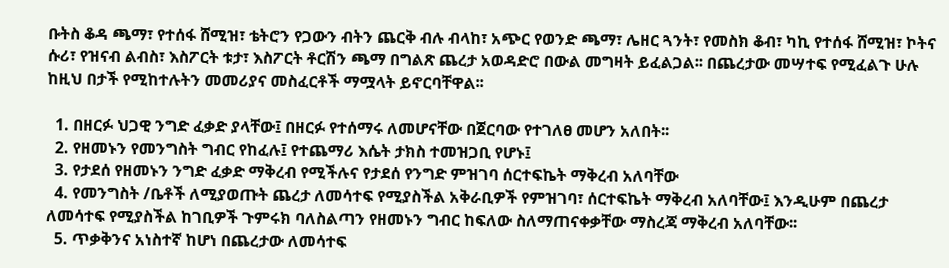ቡትስ ቆዳ ጫማ፣ የተሰፋ ሸሚዝ፣ ቴትሮን የጋውን ብትን ጨርቅ ብሉ ብላከ፣ አጭር የወንድ ጫማ፣ ሌዘር ጓንት፣ የመስክ ቆብ፣ ካኪ የተሰፋ ሸሚዝ፣ ኮትና ሱሪ፣ የዝናብ ልብስ፣ እስፖርት ቱታ፣ እስፖርት ቶርሽን ጫማ በግልጽ ጨረታ አወዳድሮ በውል መግዛት ይፈልጋል፡፡ በጨረታው መሣተፍ የሚፈልጉ ሁሉ ከዚህ በታች የሚከተሉትን መመሪያና መስፈርቶች ማሟላት ይኖርባቸዋል፡፡

  1. በዘርፉ ህጋዊ ንግድ ፈቃድ ያላቸው፤ በዘርፉ የተሰማሩ ለመሆናቸው በጀርባው የተገለፀ መሆን አለበት፡፡
  2. የዘመኑን የመንግስት ግብር የከፈሉ፤ የተጨማሪ እሴት ታክስ ተመዝጋቢ የሆኑ፤
  3. የታደሰ የዘመኑን ንግድ ፈቃድ ማቅረብ የሚችሉና የታደሰ የንግድ ምዝገባ ሰርተፍኬት ማቅረብ አለባቸው
  4. የመንግስት /ቤቶች ለሚያወጡት ጨረታ ለመሳተፍ የሚያስችል አቅራቢዎች የምዝገባ፣ ሰርተፍኬት ማቅረብ አለባቸው፤ እንዲሁም በጨረታ ለመሳተፍ የሚያስችል ከገቢዎች ጉምሩክ ባለስልጣን የዘመኑን ግብር ከፍለው ስለማጠናቀቃቸው ማስረጃ ማቅረብ አለባቸው፡፡
  5. ጥቃቅንና አነስተኛ ከሆነ በጨረታው ለመሳተፍ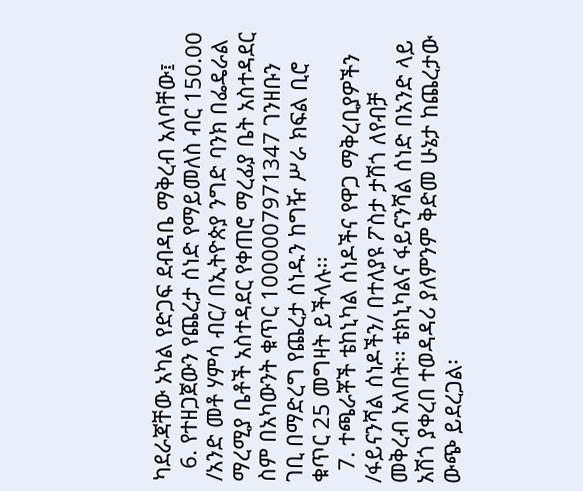ካደራጃቸው አካል የድጋፍ ደብዳቤ ማቅረብ አለባቸው፤
  6. የተዘጋጀውን የጨረታ ሰነድ የማይመለስ ብር 150.00 /አንድ መቶ ሃምሳ ብር/ በኢትዮጵያ ንግድ ባንክ በፌዴራል ማረሚያ ቤቶች አስተዳደር የቀጠሮ ማረፊያ ቤት አስተዳደር ስም በአካውንት ቁጥር 1000007971347 ገንዘቡን ገቢ በማድረግ የጨረታ ሰነዱን ከግዥ ሥራ ክፍል ቢሮ ቁጥር 25 መግዛት ይችላሉ፡፡
  7. ተጫራቾች ቴከኒካል ሰነዶችና የዋጋ ማቅረቢያዎችን /ፋይናንሻል ሰነዶችን/ በተለያዩ ፖስታ ታሽጎ ለየብቻ መቅረብ አለበት፡፡ ቴክኒካልና ፋይናንሻል ሰነድ በአንድ ላይ አሽጎ ያቀረበ ተወዳዳሪ ያለምንም ቅድመ ሁኔታ ከጨረታው ውጭ ይደረጋል፡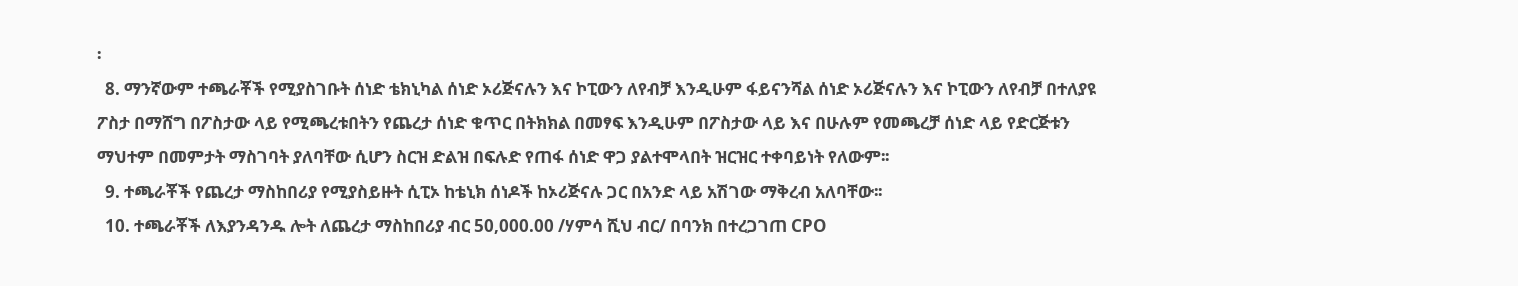፡
  8. ማንኛውም ተጫራቾች የሚያስገቡት ሰነድ ቴክኒካል ሰነድ ኦሪጅናሉን እና ኮፒውን ለየብቻ እንዲሁም ፋይናንሻል ሰነድ ኦሪጅናሉን እና ኮፒውን ለየብቻ በተለያዩ ፖስታ በማሸግ በፖስታው ላይ የሚጫረቱበትን የጨረታ ሰነድ ቁጥር በትክክል በመፃፍ እንዲሁም በፖስታው ላይ እና በሁሉም የመጫረቻ ሰነድ ላይ የድርጅቱን ማህተም በመምታት ማስገባት ያለባቸው ሲሆን ስርዝ ድልዝ በፍሉድ የጠፋ ሰነድ ዋጋ ያልተሞላበት ዝርዝር ተቀባይነት የለውም፡፡
  9. ተጫራቾች የጨረታ ማስከበሪያ የሚያስይዙት ሲፒኦ ከቴኒክ ሰነዶች ከኦሪጅናሉ ጋር በአንድ ላይ አሽገው ማቅረብ አለባቸው፡፡
  10. ተጫራቾች ለእያንዳንዱ ሎት ለጨረታ ማስከበሪያ ብር 50,000.00 /ሃምሳ ሺህ ብር/ በባንክ በተረጋገጠ CPO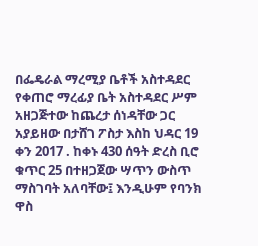በፌዴራል ማረሚያ ቤቶች አስተዳደር የቀጠሮ ማረፊያ ቤት አስተዳደር ሥም አዘጋጅተው ከጨረታ ሰነዳቸው ጋር አያይዘው በታሸገ ፖስታ እስከ ህዳር 19 ቀን 2017 . ከቀኑ 430 ሰዓት ድረስ ቢሮ ቁጥር 25 በተዘጋጀው ሣጥን ውስጥ ማስገባት አለባቸው፤ እንዲሁም የባንክ ዋስ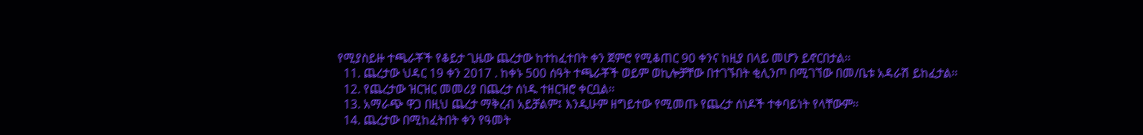የሚያስይዙ ተጫራቾች የቆይታ ጊዜው ጨረታው ከተከፈተበት ቀን ጀምሮ የሚቆጠር 90 ቀንና ከዚያ በላይ መሆን ይኖርበታል፡፡
  11. ጨረታው ህዳር 19 ቀን 2017 . ከቀኑ 500 ሰዓት ተጫራቾች ወይም ወኪሎቻቸው በተገኙበት ቂሊንጦ በሚገኘው በመ/ቤቱ አዳራሽ ይከፈታል፡፡
  12. የጨረታው ዝርዝር መመሪያ በጨረታ ሰነዱ ተዘርዝሮ ቀርቧል፡፡
  13. አማራጭ ዋጋ በዚህ ጨረታ ማቅረብ አይቻልም፤ እንዲሁም ዘግይተው የሚመጡ የጨረታ ሰነዶች ተቀባይነት የላቸውም፡፡
  14. ጨረታው በሚከፈትበት ቀን የዓመት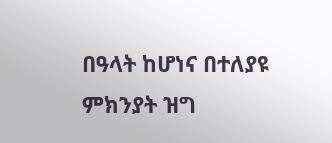በዓላት ከሆነና በተለያዩ ምክንያት ዝግ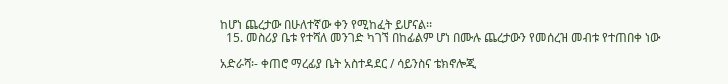ከሆነ ጨረታው በሁለተኛው ቀን የሚከፈት ይሆናል፡፡
  15. መስሪያ ቤቱ የተሻለ መንገድ ካገኘ በከፊልም ሆነ በሙሉ ጨረታውን የመሰረዝ መብቱ የተጠበቀ ነው

አድራሻ፡- ቀጠሮ ማረፊያ ቤት አስተዳደር / ሳይንስና ቴክኖሎጂ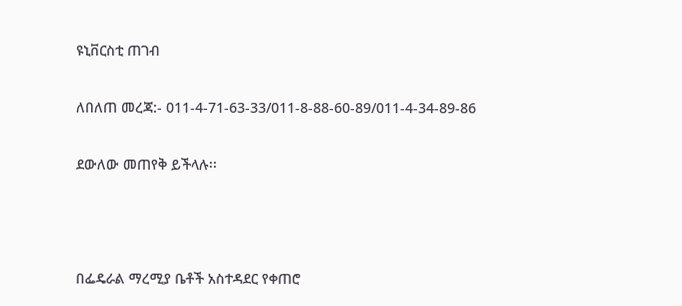ዩኒቨርስቲ ጠገብ

ለበለጠ መረጃ:- 011-4-71-63-33/011-8-88-60-89/011-4-34-89-86

ደውለው መጠየቅ ይችላሉ፡፡



በፌዴራል ማረሚያ ቤቶች አስተዳደር የቀጠሮ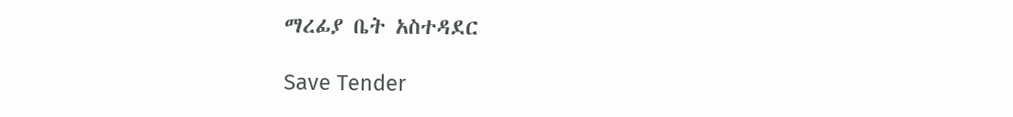ማረፊያ ቤት አስተዳደር

Save Tender